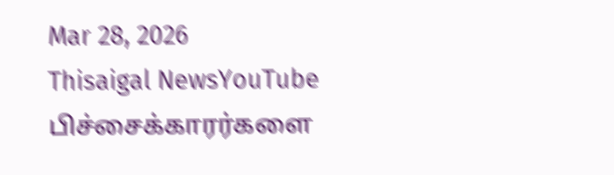Mar 28, 2026
Thisaigal NewsYouTube
பிச்சைக்காரர்களை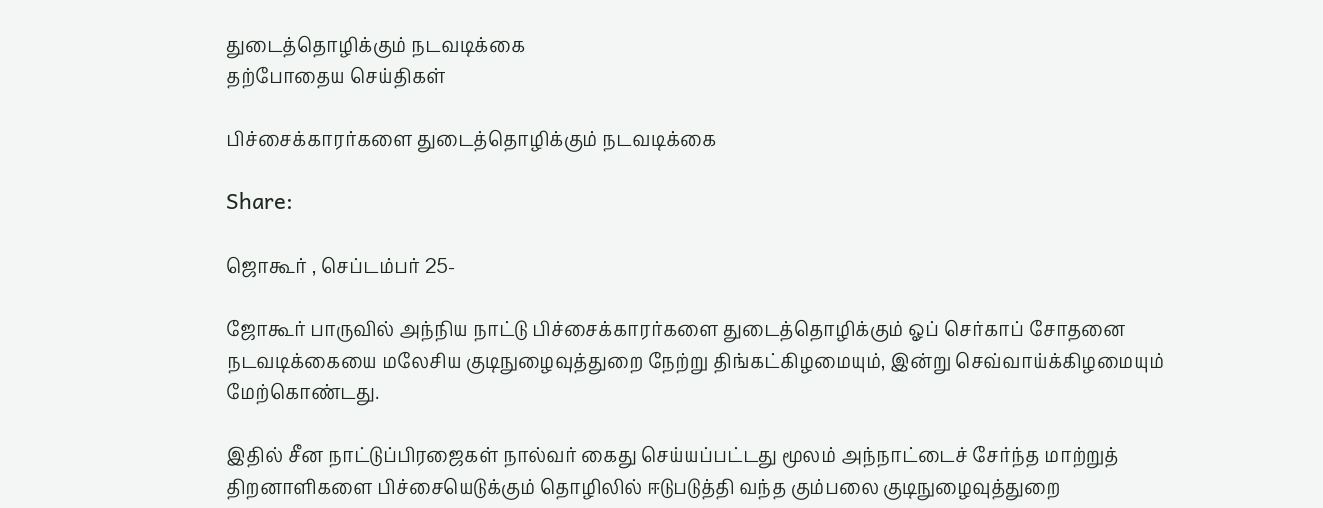துடைத்தொழிக்கும் நடவடிக்கை
தற்போதைய செய்திகள்

பிச்சைக்காரர்களை துடைத்தொழிக்கும் நடவடிக்கை

Share:

ஜொகூர் , செப்டம்பர் 25-

ஜோகூர் பாருவில் அந்நிய நாட்டு பிச்சைக்காரர்களை துடைத்தொழிக்கும் ஓப் செர்காப் சோதனை நடவடிக்கையை மலேசிய குடிநுழைவுத்துறை நேற்று திங்கட்கிழமையும், இன்று செவ்வாய்க்கிழமையும் மேற்கொண்டது.

இதில் சீன நாட்டுப்பிரஜைகள் நால்வர் கைது செய்யப்பட்டது மூலம் அந்நாட்டைச் சேர்ந்த மாற்றுத் திறனாளிகளை பிச்சையெடுக்கும் தொழிலில் ஈடுபடுத்தி வந்த கும்பலை குடிநுழைவுத்துறை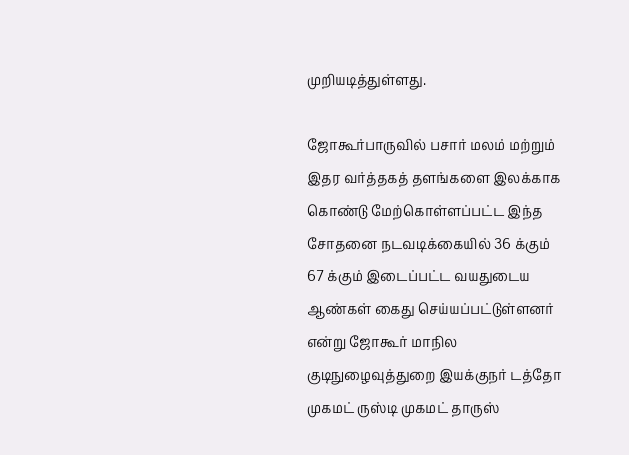முறியடித்துள்ளது.

ஜோகூர்பாருவில் பசார் மலம் மற்றும் இதர வர்த்தகத் தளங்களை இலக்காக கொண்டு மேற்கொள்ளப்பட்ட இந்த சோதனை நடவடிக்கையில் 36 க்கும் 67 க்கும் இடைப்பட்ட வயதுடைய ஆண்கள் கைது செய்யப்பட்டுள்ளனர் என்று ஜோகூர் மாநில குடிநுழைவுத்துறை இயக்குநர் டத்தோ முகமட் ருஸ்டி முகமட் தாருஸ்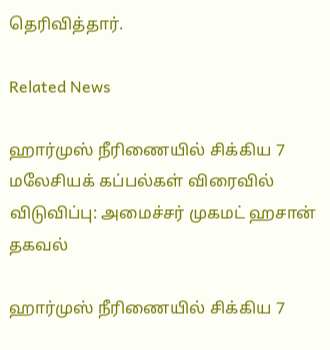தெரிவித்தார்.

Related News

ஹார்முஸ் நீரிணையில் சிக்கிய 7 மலேசியக் கப்பல்கள் விரைவில் விடுவிப்பு: அமைச்சர் முகமட் ஹசான் தகவல்

ஹார்முஸ் நீரிணையில் சிக்கிய 7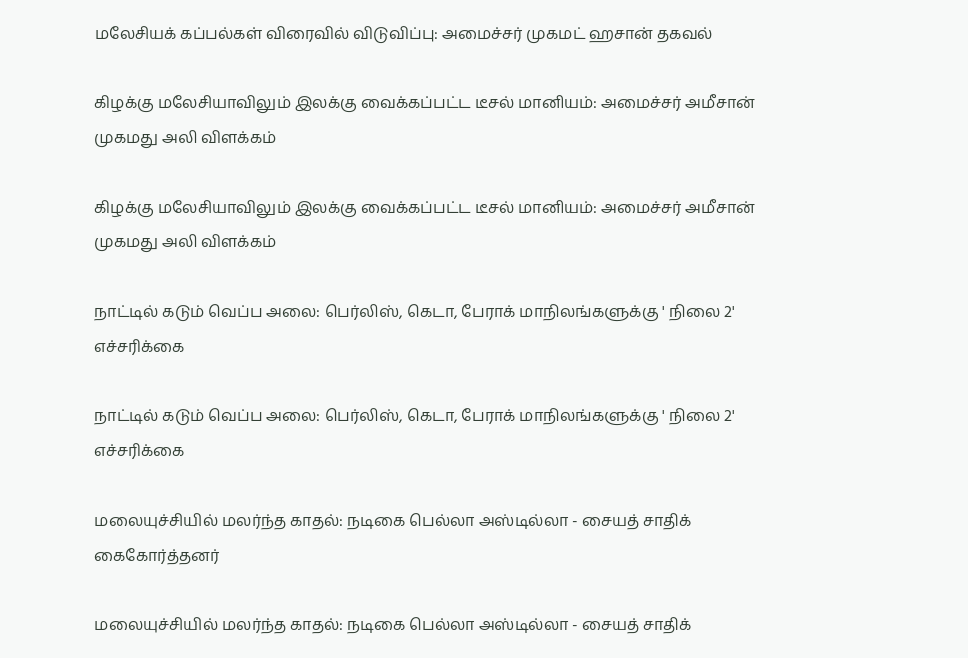மலேசியக் கப்பல்கள் விரைவில் விடுவிப்பு: அமைச்சர் முகமட் ஹசான் தகவல்

கிழக்கு மலேசியாவிலும் இலக்கு வைக்கப்பட்ட டீசல் மானியம்: அமைச்சர் அமீசான் முகமது அலி விளக்கம்

கிழக்கு மலேசியாவிலும் இலக்கு வைக்கப்பட்ட டீசல் மானியம்: அமைச்சர் அமீசான் முகமது அலி விளக்கம்

நாட்டில் கடும் வெப்ப அலை: பெர்லிஸ், கெடா, பேராக் மாநிலங்களுக்கு ' நிலை 2' எச்சரிக்கை

நாட்டில் கடும் வெப்ப அலை: பெர்லிஸ், கெடா, பேராக் மாநிலங்களுக்கு ' நிலை 2' எச்சரிக்கை

மலையுச்சியில் மலர்ந்த காதல்: நடிகை பெல்லா அஸ்டில்லா - சையத் சாதிக் கைகோர்த்தனர்

மலையுச்சியில் மலர்ந்த காதல்: நடிகை பெல்லா அஸ்டில்லா - சையத் சாதிக்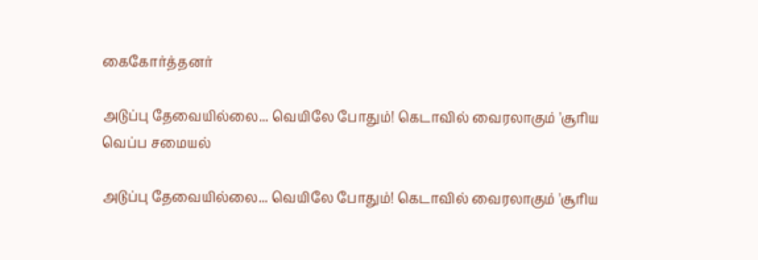கைகோர்த்தனர்

அடுப்பு தேவையில்லை... வெயிலே போதும்! கெடாவில் வைரலாகும் 'சூரிய வெப்ப சமையல்

அடுப்பு தேவையில்லை... வெயிலே போதும்! கெடாவில் வைரலாகும் 'சூரிய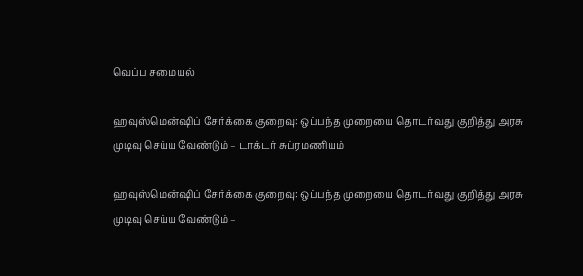வெப்ப சமையல்

ஹவுஸ்மென்ஷிப் சேர்க்கை குறைவு: ஒப்பந்த முறையை தொடர்வது குறித்து அரசு முடிவு செய்ய வேண்டும் – டாக்டர் சுப்ரமணியம்

ஹவுஸ்மென்ஷிப் சேர்க்கை குறைவு: ஒப்பந்த முறையை தொடர்வது குறித்து அரசு முடிவு செய்ய வேண்டும் –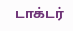டாக்டர்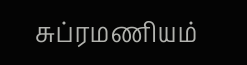சுப்ரமணியம்